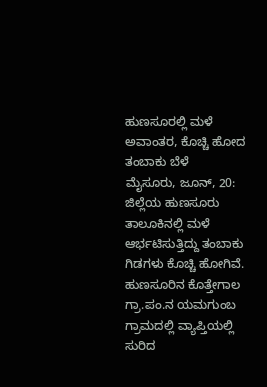ಹುಣಸೂರಲ್ಲಿ ಮಳೆ ಅವಾಂತರ, ಕೊಚ್ಚಿ ಹೋದ ತಂಬಾಕು ಬೆಳೆ
ಮೈಸೂರು, ಜೂನ್, 20: ಜಿಲ್ಲೆಯ ಹುಣಸೂರು ತಾಲೂಕಿನಲ್ಲಿ ಮಳೆ ಆರ್ಭಟಿಸುತ್ತಿದ್ದು ತಂಬಾಕು ಗಿಡಗಳು ಕೊಚ್ಚಿ ಹೋಗಿವೆ. ಹುಣಸೂರಿನ ಕೊತ್ತೇಗಾಲ ಗ್ರಾ.ಪಂ.ನ ಯಮಗುಂಬ ಗ್ರಾಮದಲ್ಲಿ ವ್ಯಾಪ್ತಿಯಲ್ಲಿ ಸುರಿದ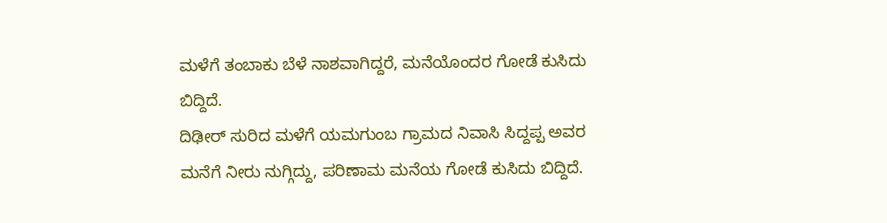ಮಳೆಗೆ ತಂಬಾಕು ಬೆಳೆ ನಾಶವಾಗಿದ್ದರೆ, ಮನೆಯೊಂದರ ಗೋಡೆ ಕುಸಿದು ಬಿದ್ದಿದೆ.
ದಿಢೀರ್ ಸುರಿದ ಮಳೆಗೆ ಯಮಗುಂಬ ಗ್ರಾಮದ ನಿವಾಸಿ ಸಿದ್ದಪ್ಪ ಅವರ ಮನೆಗೆ ನೀರು ನುಗ್ಗಿದ್ದು, ಪರಿಣಾಮ ಮನೆಯ ಗೋಡೆ ಕುಸಿದು ಬಿದ್ದಿದೆ.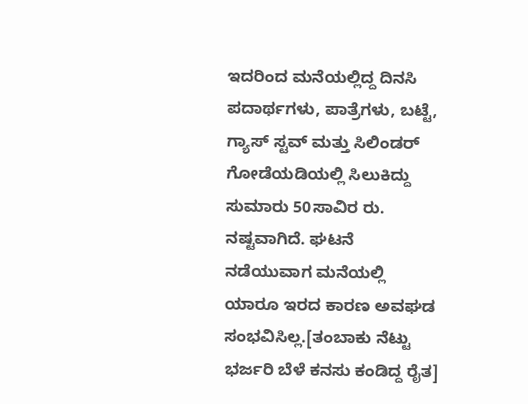ಇದರಿಂದ ಮನೆಯಲ್ಲಿದ್ದ ದಿನಸಿ ಪದಾರ್ಥಗಳು, ಪಾತ್ರೆಗಳು, ಬಟ್ಟೆ, ಗ್ಯಾಸ್ ಸ್ಟವ್ ಮತ್ತು ಸಿಲಿಂಡರ್ ಗೋಡೆಯಡಿಯಲ್ಲಿ ಸಿಲುಕಿದ್ದು ಸುಮಾರು 50ಸಾವಿರ ರು. ನಷ್ಟವಾಗಿದೆ. ಘಟನೆ ನಡೆಯುವಾಗ ಮನೆಯಲ್ಲಿ ಯಾರೂ ಇರದ ಕಾರಣ ಅವಘಡ ಸಂಭವಿಸಿಲ್ಲ.[ತಂಬಾಕು ನೆಟ್ಟು ಭರ್ಜರಿ ಬೆಳೆ ಕನಸು ಕಂಡಿದ್ದ ರೈತ]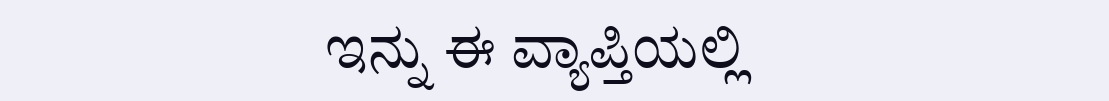ಇನ್ನು ಈ ವ್ಯಾಪ್ತಿಯಲ್ಲಿ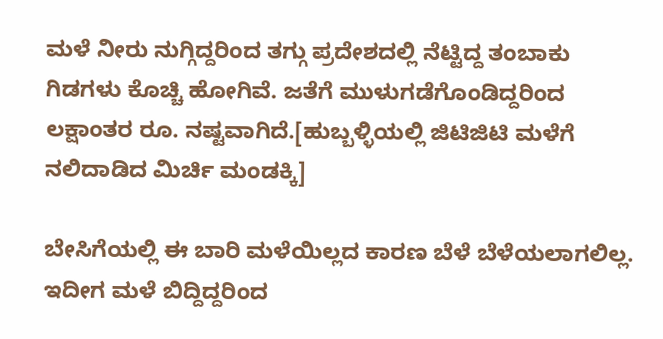ಮಳೆ ನೀರು ನುಗ್ಗಿದ್ದರಿಂದ ತಗ್ಗು ಪ್ರದೇಶದಲ್ಲಿ ನೆಟ್ಟಿದ್ದ ತಂಬಾಕು ಗಿಡಗಳು ಕೊಚ್ಚಿ ಹೋಗಿವೆ. ಜತೆಗೆ ಮುಳುಗಡೆಗೊಂಡಿದ್ದರಿಂದ ಲಕ್ಷಾಂತರ ರೂ. ನಷ್ಟವಾಗಿದೆ.[ಹುಬ್ಬಳ್ಳಿಯಲ್ಲಿ ಜಿಟಿಜಿಟಿ ಮಳೆಗೆ ನಲಿದಾಡಿದ ಮಿರ್ಚಿ ಮಂಡಕ್ಕಿ]

ಬೇಸಿಗೆಯಲ್ಲಿ ಈ ಬಾರಿ ಮಳೆಯಿಲ್ಲದ ಕಾರಣ ಬೆಳೆ ಬೆಳೆಯಲಾಗಲಿಲ್ಲ. ಇದೀಗ ಮಳೆ ಬಿದ್ದಿದ್ದರಿಂದ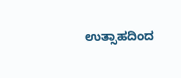ಉತ್ಸಾಹದಿಂದ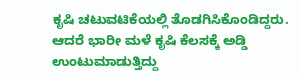ಕೃಷಿ ಚಟುವಟಿಕೆಯಲ್ಲಿ ತೊಡಗಿಸಿಕೊಂಡಿದ್ದರು. ಆದರೆ ಭಾರೀ ಮಳೆ ಕೃಷಿ ಕೆಲಸಕ್ಕೆ ಅಡ್ಡಿ ಉಂಟುಮಾಡುತ್ತಿದ್ದು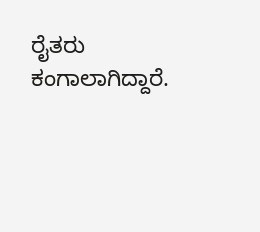ರೈತರು ಕಂಗಾಲಾಗಿದ್ದಾರೆ.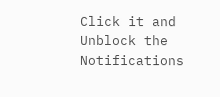Click it and Unblock the Notifications